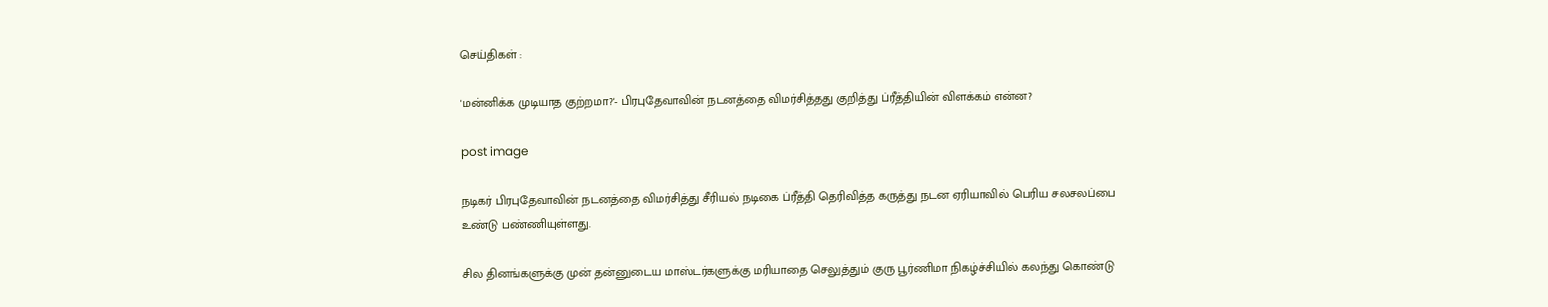செய்திகள் :

'மன்னிக்க முடியாத குற்றமா?'- பிரபுதேவாவின் நடனத்தை விமர்சித்தது குறித்து ப்ரீத்தியின் விளக்கம் என்ன?

post image

நடிகர் பிரபுதேவாவின் நடனத்தை விமர்சித்து சீரியல் நடிகை ப்ரீத்தி தெரிவித்த கருத்து நடன ஏரியாவில் பெரிய சலசலப்பை உண்டு பண்ணியுள்ளது.

சில தினங்களுக்கு முன் தன்னுடைய மாஸ்டர்களுக்கு மரியாதை செலுத்தும் குரு பூர்ணிமா நிகழ்ச்சியில் கலந்து கொண்டு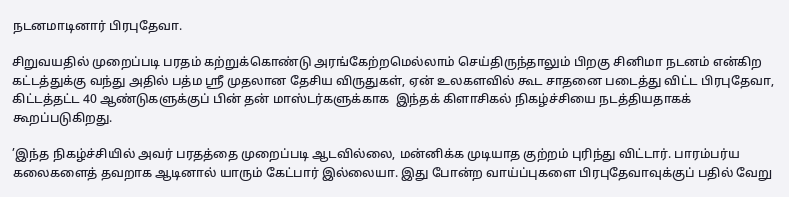நடனமாடினார் பிரபுதேவா.

சிறுவயதில் முறைப்படி பரதம் கற்றுக்கொண்டு அரங்கேற்றமெல்லாம் செய்திருந்தாலும் பிறகு சினிமா நடனம் என்கிற கட்டத்துக்கு வந்து அதில் பத்ம ஸ்ரீ முதலான தேசிய விருதுகள், ஏன் உலகளவில் கூட சாதனை படைத்து விட்ட பிரபுதேவா, கிட்டத்தட்ட 40 ஆண்டுகளுக்குப் பின் தன் மாஸ்டர்களுக்காக  இந்தக் கிளாசிகல் நிகழ்ச்சியை நடத்தியதாகக் கூறப்படுகிறது.

’இந்த நிகழ்ச்சியில் அவர் பரதத்தை முறைப்படி ஆடவில்லை, மன்னிக்க முடியாத குற்றம் புரிந்து விட்டார். பாரம்பர்ய கலைகளைத் தவறாக ஆடினால் யாரும் கேட்பார் இல்லையா. இது போன்ற வாய்ப்புகளை பிரபுதேவாவுக்குப் பதில் வேறு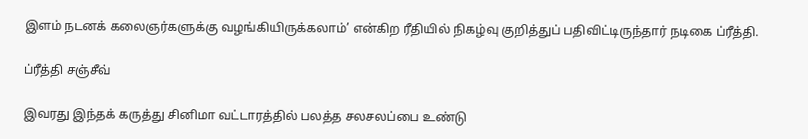இளம் நடனக் கலைஞர்களுக்கு வழங்கியிருக்கலாம்’ என்கிற ரீதியில் நிகழ்வு குறித்துப் பதிவிட்டிருந்தார் நடிகை ப்ரீத்தி.

ப்ரீத்தி சஞ்சீவ்

இவரது இந்தக் கருத்து சினிமா வட்டாரத்தில் பலத்த சலசலப்பை உண்டு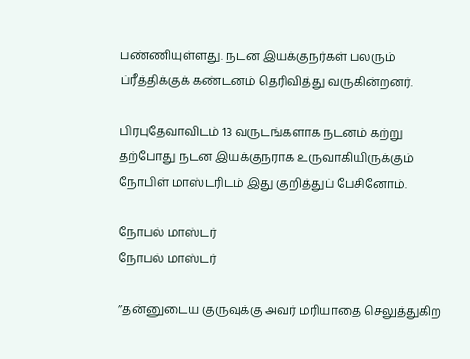பண்ணியுள்ளது. நடன இயக்குநர்கள் பலரும் ப்ரீத்திக்குக் கண்டனம் தெரிவித்து வருகின்றனர்.

பிரபுதேவாவிடம் 13 வருடங்களாக நடனம் கற்று தற்போது நடன இயக்குநராக உருவாகியிருக்கும் நோபிள் மாஸ்டரிடம் இது குறித்துப் பேசினோம்.

நோபல் மாஸ்டர்
நோபல் மாஸ்டர்

’’தன்னுடைய குருவுக்கு அவர் மரியாதை செலுத்துகிற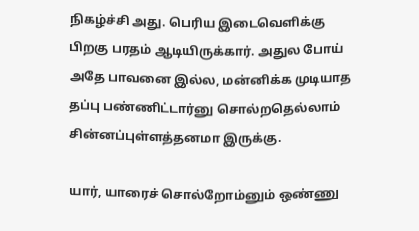நிகழ்ச்சி அது. பெரிய இடைவெளிக்கு பிறகு பரதம் ஆடியிருக்கார். அதுல போய் அதே பாவனை இல்ல, மன்னிக்க முடியாத தப்பு பண்ணிட்டார்னு சொல்றதெல்லாம் சின்னப்புள்ளத்தனமா இருக்கு.

யார், யாரைச் சொல்றோம்னும் ஒண்ணு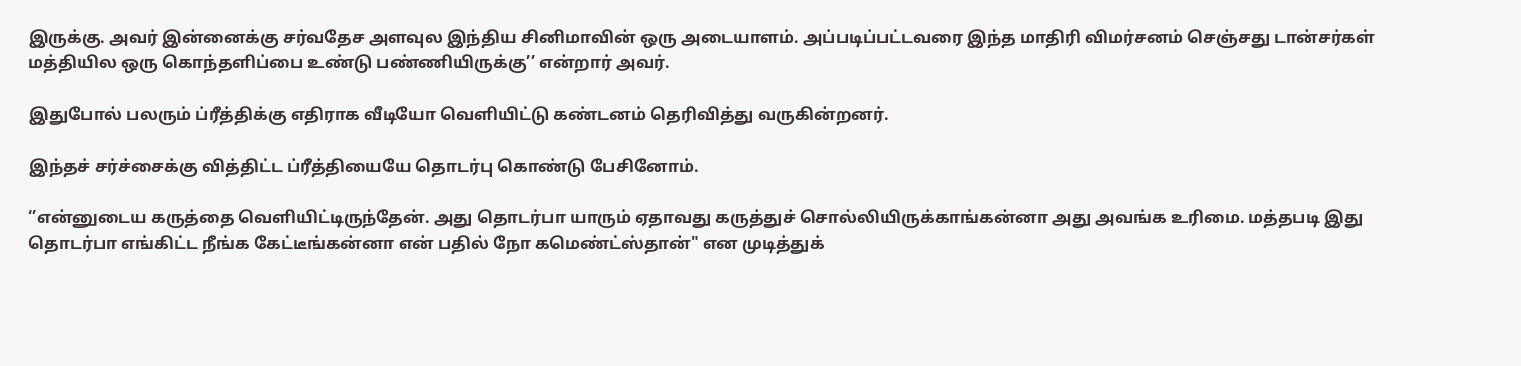இருக்கு. அவர் இன்னைக்கு சர்வதேச அளவுல இந்திய சினிமாவின் ஒரு அடையாளம். அப்படிப்பட்டவரை இந்த மாதிரி விமர்சனம் செஞ்சது டான்சர்கள் மத்தியில ஒரு கொந்தளிப்பை உண்டு பண்ணியிருக்கு’’ என்றார் அவர்.

இதுபோல் பலரும் ப்ரீத்திக்கு எதிராக வீடியோ வெளியிட்டு கண்டனம் தெரிவித்து வருகின்றனர்.

இந்தச் சர்ச்சைக்கு வித்திட்ட ப்ரீத்தியையே தொடர்பு கொண்டு பேசினோம்.

‘’என்னுடைய கருத்தை வெளியிட்டிருந்தேன். அது தொடர்பா யாரும் ஏதாவது கருத்துச் சொல்லியிருக்காங்கன்னா அது அவங்க உரிமை. மத்தபடி இது தொடர்பா எங்கிட்ட நீங்க கேட்டீங்கன்னா என் பதில் நோ கமெண்ட்ஸ்தான்" என முடித்துக்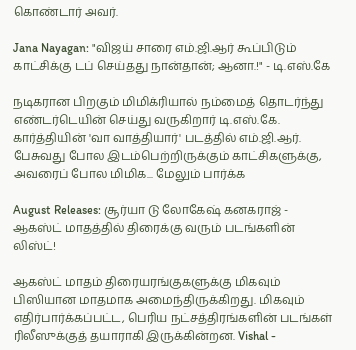கொண்டார் அவர்.

Jana Nayagan: "விஜய் சாரை எம்.ஜி.ஆர் கூப்பிடும் காட்சிக்கு டப் செய்தது நான்தான்; ஆனா.!" - டி.எஸ்.கே

நடிகரான பிறகும் மிமிக்ரியால் நம்மைத் தொடர்ந்து எண்டர்டெயின் செய்து வருகிறார் டி.எஸ்.கே. கார்த்தியின் 'வா வாத்தியார்' படத்தில் எம்.ஜி.ஆர். பேசுவது போல இடம்பெற்றிருக்கும் காட்சிகளுக்கு, அவரைப் போல மிமிக... மேலும் பார்க்க

August Releases: சூர்யா டு லோகேஷ் கனகராஜ் - ஆகஸ்ட் மாதத்தில் திரைக்கு வரும் படங்களின் லிஸ்ட்!

ஆகஸ்ட் மாதம் திரையரங்குகளுக்கு மிகவும் பிஸியான மாதமாக அமைந்திருக்கிறது. மிகவும் எதிர்பார்க்கப்பட்ட, பெரிய நட்சத்திரங்களின் படங்கள் ரிலீஸுக்குத் தயாராகி இருக்கின்றன. Vishal -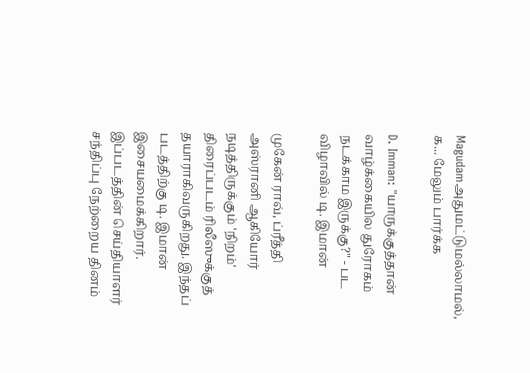Magudamஅதுமட்டுமல்லாமல், க... மேலும் பார்க்க

D. Imman: "யாருக்குத்தான் வாழ்க்கையில துரோகம் நடக்காம இருக்கு?" - பட விழாவில் டி. இமான்

முகேன் ராவ், ப்ரீத்தி அஸ்ரானி ஆகியோர் நடித்திருக்கும் 'நிறம்' திரைப்படம் ரிலீஸுக்குத் தயாராகிவருகிறது. இந்தப் படத்திற்கு டி. இமான் இசையமைக்கிறார். இப்படத்தின் செய்தியாளர் சந்திப்பு நேற்றைய தினம்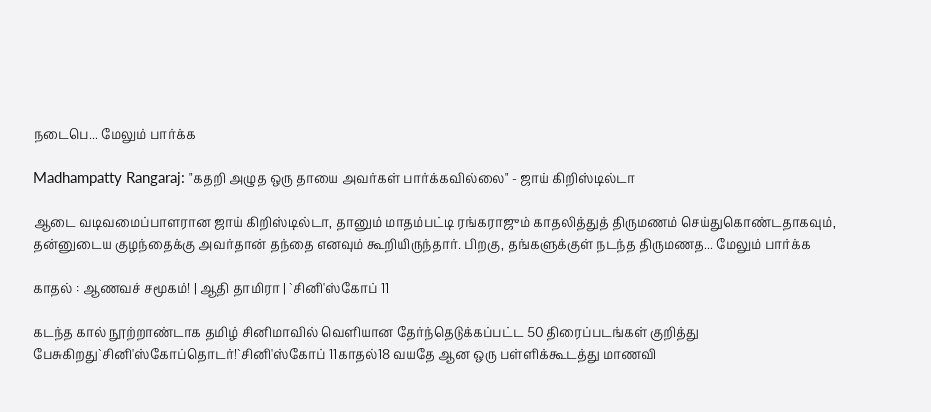நடைபெ... மேலும் பார்க்க

Madhampatty Rangaraj: "கதறி அழுத ஒரு தாயை அவர்கள் பார்க்கவில்லை" - ஜாய் கிறிஸ்டில்டா

ஆடை வடிவமைப்பாளரான ஜாய் கிறிஸ்டில்டா, தானும் மாதம்பட்டி ரங்கராஜும் காதலித்துத் திருமணம் செய்துகொண்டதாகவும், தன்னுடைய குழந்தைக்கு அவர்தான் தந்தை எனவும் கூறியிருந்தார். பிறகு, தங்களுக்குள் நடந்த திருமணத... மேலும் பார்க்க

காதல் : ஆணவச் சமூகம்! | ஆதி தாமிரா | `சினி'ஸ்கோப் 11

கடந்த கால் நூற்றாண்டாக தமிழ் சினிமாவில் வெளியான தேர்ந்தெடுக்கப்பட்ட 50 திரைப்படங்கள் குறித்து பேசுகிறது`சினி'ஸ்கோப்தொடர்!`சினி'ஸ்கோப் 11காதல்18 வயதே ஆன ஒரு பள்ளிக்கூடத்து மாணவி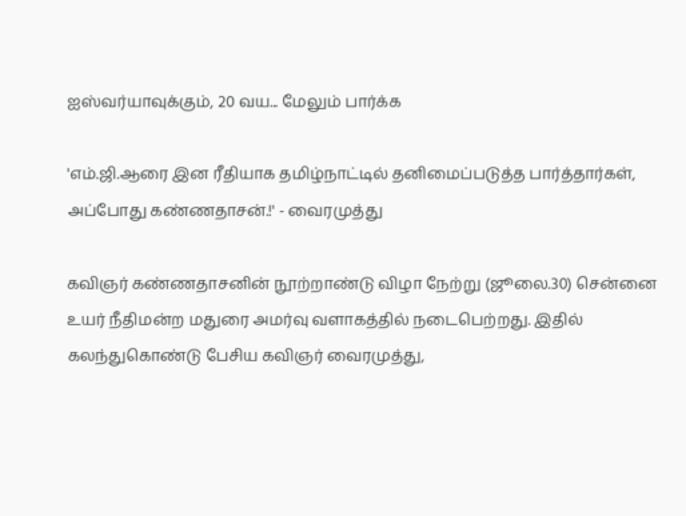ஐஸ்வர்யாவுக்கும், 20 வய... மேலும் பார்க்க

'எம்.ஜி.ஆரை இன ரீதியாக தமிழ்நாட்டில் தனிமைப்படுத்த பார்த்தார்கள், அப்போது கண்ணதாசன்.!' - வைரமுத்து

கவிஞர் கண்ணதாசனின் நூற்றாண்டு விழா நேற்று (ஜூலை.30) சென்னை உயர் நீதிமன்ற மதுரை அமர்வு வளாகத்தில் நடைபெற்றது. இதில் கலந்துகொண்டு பேசிய கவிஞர் வைரமுத்து,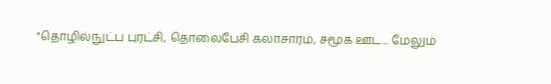"தொழில்நுட்ப புரட்சி, தொலைபேசி கலாசாரம், சமூக ஊட... மேலும்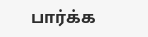பார்க்க